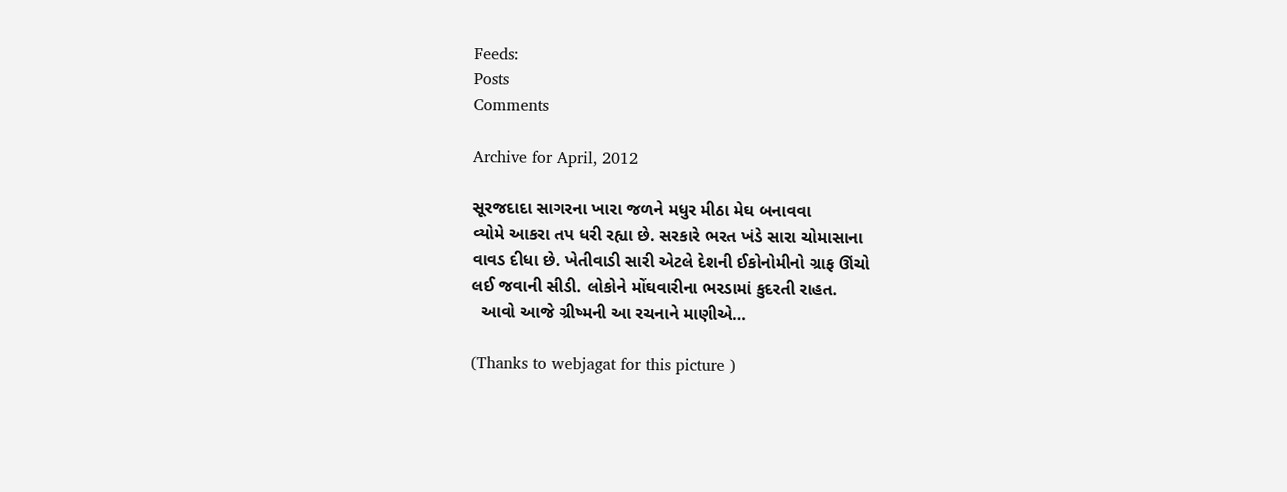Feeds:
Posts
Comments

Archive for April, 2012

સૂરજદાદા સાગરના ખારા જળને મધુર મીઠા મેઘ બનાવવા
વ્યોમે આકરા તપ ધરી રહ્યા છે. સરકારે ભરત ખંડે સારા ચોમાસાના
વાવડ દીધા છે. ખેતીવાડી સારી એટલે દેશની ઈકોનોમીનો ગ્રાફ ઊંચો
લઈ જવાની સીડી. લોકોને મોંઘવારીના ભરડામાં કુદરતી રાહત.
  આવો આજે ગ્રીષ્મની આ રચનાને માણીએ…

(Thanks to webjagat for this picture )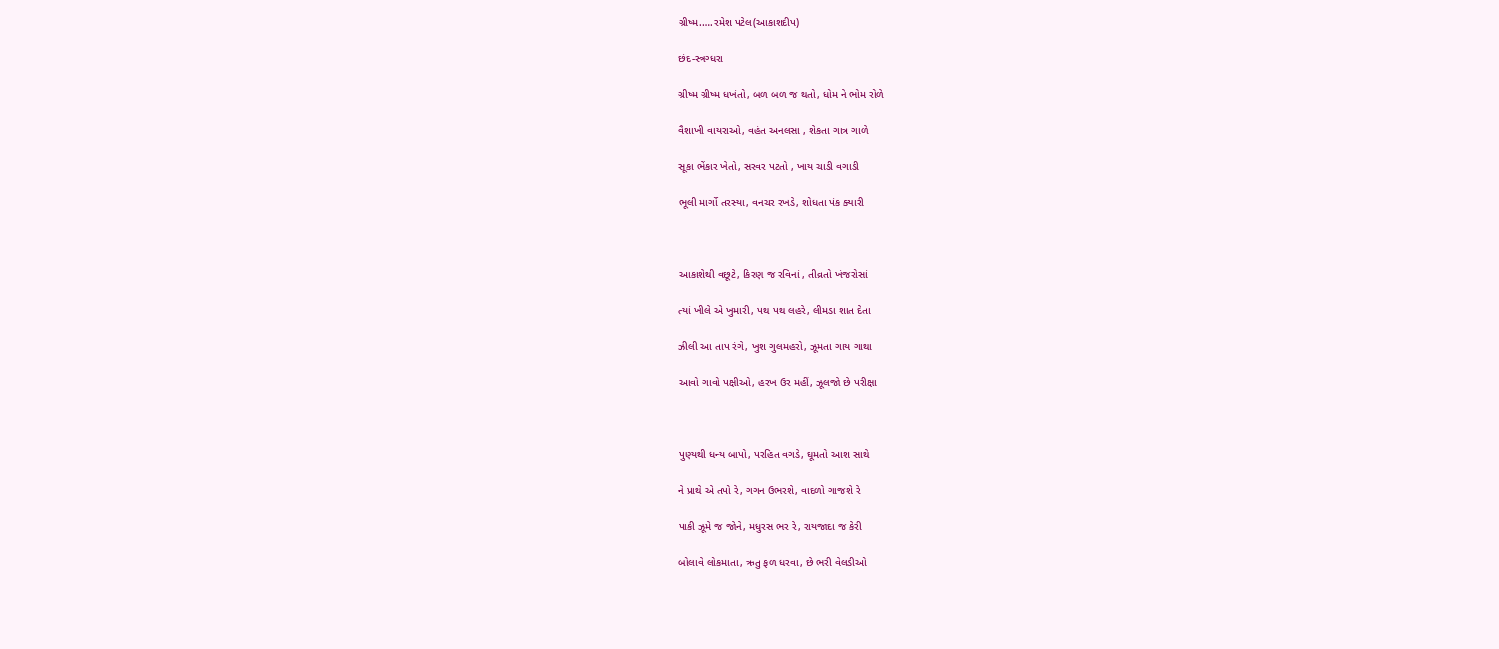ગ્રીષ્મ.….રમેશ પટેલ(આકાશદીપ)

છંદ-સ્ત્રગ્ધરા

ગ્રીષ્મ ગ્રીષ્મ ધખંતો, બળ બળ જ થતો, ધોમ ને ભોમ રોળે

વૈશાખી વાયરાઓ, વહંત અનલસા , શેકતા ગાત્ર ગાળે

સૂકા ભેંકાર ખેતો, સરવર પટતો , ખાય ચાડી વગાડી

ભૂલી માર્ગો તરસ્યા, વનચર રખડે, શોધતા પંક ક્યારી



આકાશેથી વછૂટે, કિરણ જ રવિનાં , તીવ્રતો ખંજરોસાં

ત્યાં ખીલે એ ખુમારી, પથ પથ લહરે, લીમડા શાત દેતા

ઝીલી આ તાપ રંગે, ખુશ ગુલમહરો, ઝૂમતા ગાય ગાથા

આવો ગાવો પક્ષીઓ, હરખ ઉર મહીં, ઝૂલજો છે પરીક્ષા



પુણ્યથી ધન્ય બાપો, પરહિત વગડે, ઘૂમતો આશ સાથે

ને પ્રાથે એ તપો રે, ગગન ઉભરશે, વાદળો ગાજશે રે

પાકી ઝૂમે જ જોને, મધુરસ ભર રે, રાયજાદા જ કેરી

બોલાવે લોકમાતા, ઋતુ ફળ ધરવા, છે ભરી વેલડીઓ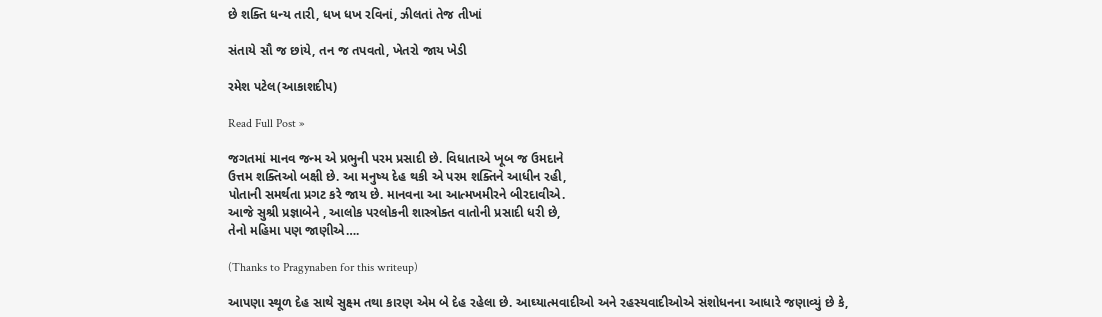છે શક્તિ ધન્ય તારી, ધખ ધખ રવિનાં, ઝીલતાં તેજ તીખાં

સંતાયે સૌ જ છાંયે, તન જ તપવતો, ખેતરો જાય ખેડી

રમેશ પટેલ(આકાશદીપ)

Read Full Post »

જગતમાં માનવ જન્મ એ પ્રભુની પરમ પ્રસાદી છે. વિધાતાએ ખૂબ જ ઉમદાને
ઉત્તમ શક્તિઓ બક્ષી છે. આ મનુષ્ય દેહ થકી એ પરમ શક્તિને આધીન રહી,
પોતાની સમર્થતા પ્રગટ કરે જાય છે. માનવના આ આત્મખમીરને બીરદાવીએ.
આજે સુશ્રી પ્રજ્ઞાબેને , આલોક પરલોકની શાસ્ત્રોક્ત વાતોની પ્રસાદી ધરી છે,
તેનો મહિમા પણ જાણીએ….

(Thanks to Pragynaben for this writeup)

આપણા સ્થૂળ દેહ સાથે સુક્ષ્મ તથા કારણ એમ બે દેહ રહેલા છે. આઘ્યાત્મવાદીઓ અને રહસ્યવાદીઓએ સંશોધનના આધારે જણાવ્યું છે કે,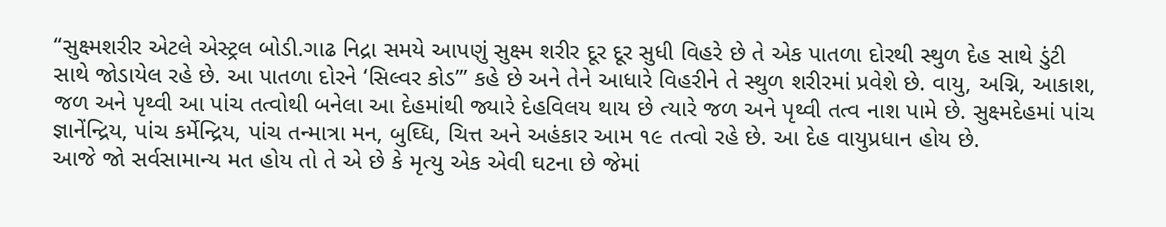‘‘સુક્ષ્મશરીર એટલે એસ્ટ્રલ બોડી.ગાઢ નિદ્રા સમયે આપણું સુક્ષ્મ શરીર દૂર દૂર સુધી વિહરે છે તે એક પાતળા દોરથી સ્થુળ દેહ સાથે ડુંટી સાથે જોડાયેલ રહે છે. આ પાતળા દોરને ‘સિલ્વર કોડ’’’ કહે છે અને તેને આધારે વિહરીને તે સ્થુળ શરીરમાં પ્રવેશે છે. વાયુ, અગ્નિ, આકાશ, જળ અને પૃથ્વી આ પાંચ તત્વોથી બનેલા આ દેહમાંથી જ્યારે દેહવિલય થાય છે ત્યારે જળ અને પૃથ્વી તત્વ નાશ પામે છે. સુક્ષ્મદેહમાં પાંચ જ્ઞાનેંન્દ્રિય, પાંચ કર્મેન્દ્રિય, પાંચ તન્માત્રા મન, બુઘ્ધિ, ચિત્ત અને અહંકાર આમ ૧૯ તત્વો રહે છે. આ દેહ વાયુપ્રધાન હોય છે.
આજે જો સર્વસામાન્ય મત હોય તો તે એ છે કે મૃત્યુ એક એવી ઘટના છે જેમાં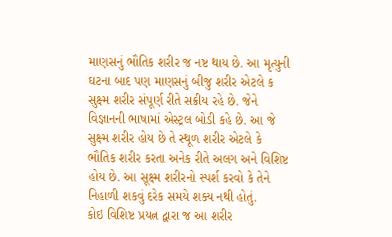માણસનું ભૌતિક શરીર જ નષ્ટ થાય છે. આ મૃત્યુની ઘટના બાદ પણ માણસનું બીજુ શરીર એટલે ક સુક્ષ્મ શરીર સંપૂર્ણ રીતે સક્રીય રહે છે. જેને વિજ્ઞાનની ભાષામાં એસ્ટ્રલ બોડી કહે છે. આ જે સુક્ષ્મ શરીર હોય છે તે સ્થૂળ શરીર એટલે કે ભૌતિક શરીર કરતા અનેક રીતે અલગ અને વિશિષ્ટ હોય છે. આ સૂક્ષ્મ શરીરનો સ્પર્શ કરવો કે તેને નિહાળી શકવું દરેક સમયે શક્ય નથી હોતું.
કોઇ વિશિષ્ટ પ્રયત્ન દ્વારા જ આ શરીર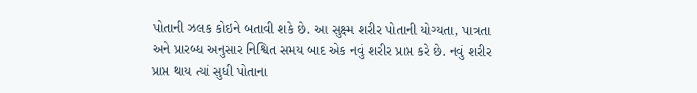પોતાની ઝલક કોઇને બતાવી શકે છે. આ સુક્ષ્મ શરીર પોતાની યોગ્યતા, પાત્રતા અને પ્રારબ્ધ અનુસાર નિશ્વિત સમય બાદ એક નવું શરીર પ્રાપ્ત કરે છે. નવું શરીર પ્રાપ્ત થાય ત્યાં સુધી પોતાના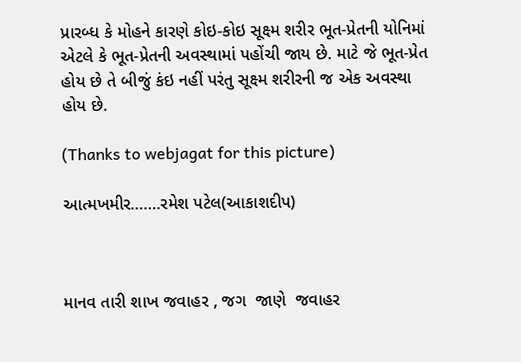પ્રારબ્ધ કે મોહને કારણે કોઇ-કોઇ સૂક્ષ્મ શરીર ભૂત-પ્રેતની યોનિમાં એટલે કે ભૂત-પ્રેતની અવસ્થામાં પહોંચી જાય છે. માટે જે ભૂત-પ્રેત હોય છે તે બીજું કંઇ નહીં પરંતુ સૂક્ષ્મ શરીરની જ એક અવસ્થા હોય છે.

(Thanks to webjagat for this picture)

આત્મખમીર…….રમેશ પટેલ(આકાશદીપ)



માનવ તારી શાખ જવાહર , જગ  જાણે  જવાહર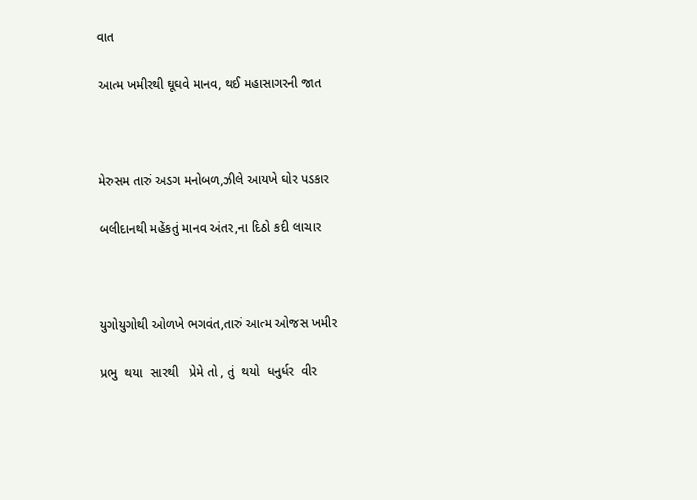વાત

આત્મ ખમીરથી ઘૂઘવે માનવ, થઈ મહાસાગરની જાત



મેરુસમ તારું અડગ મનોબળ,ઝીલે આયખે ઘોર પડકાર

બલીદાનથી મહેંકતું માનવ અંતર,ના દિઠો કદી લાચાર



યુગોયુગોથી ઓળખે ભગવંત,તારું આત્મ ઓજસ ખમીર

પ્રભુ  થયા  સારથી   પ્રેમે તો , તું  થયો  ધનુર્ધર  વીર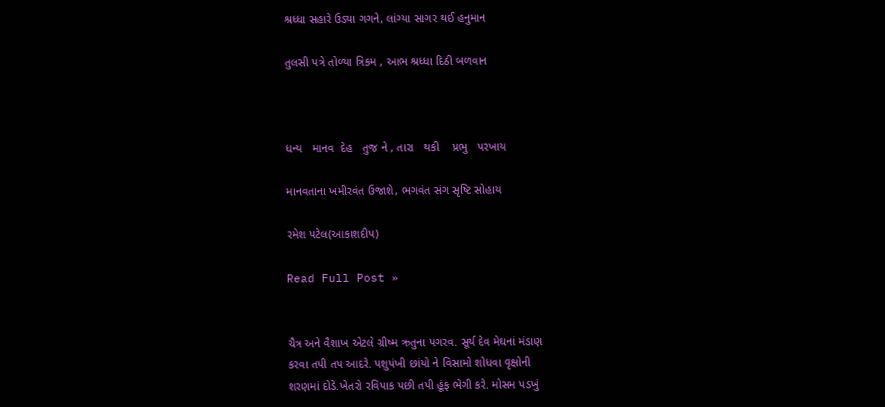શ્રધ્ધા સહારે ઉડ્યા ગગને, લાંગ્યા સાગર થઈ હનુમાન

તુલસી પત્રે તોળ્યા ત્રિકમ , આભ શ્રધ્ધા દિઠી બળવાન



ધન્ય   માનવ  દેહ   તુજ ને , તારા   થકી    પ્રભુ   પરખાય

માનવતાના ખમીરવંત ઉજાશે, ભગવંત સંગ સૃષ્ટિ સોહાય

રમેશ પટેલ(આકાશદીપ)

Read Full Post »


ચૈત્ર અને વૈશાખ એટલે ગ્રીષ્મ ઋતુના પગરવ. સૂર્ય દેવ મેઘનાં મંડાણ
કરવા તપી તપ આદરે. પશુપંખી છાંયો ને વિસામો શોધવા વૃક્ષોની
શરણમાં દોડે.ખેતરો રવિપાક પછી તપી હૂંફ ભેગી કરે. મોસમ પડખું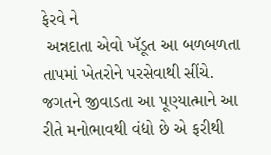ફેરવે ને
 અન્નદાતા એવો ખૅડૂત આ બળબળતા તાપમાં ખેતરોને પરસેવાથી સીંચે.
જગતને જીવાડતા આ પૂણ્યાત્માને આ રીતે મનોભાવથી વંદ્યો છે એ ફરીથી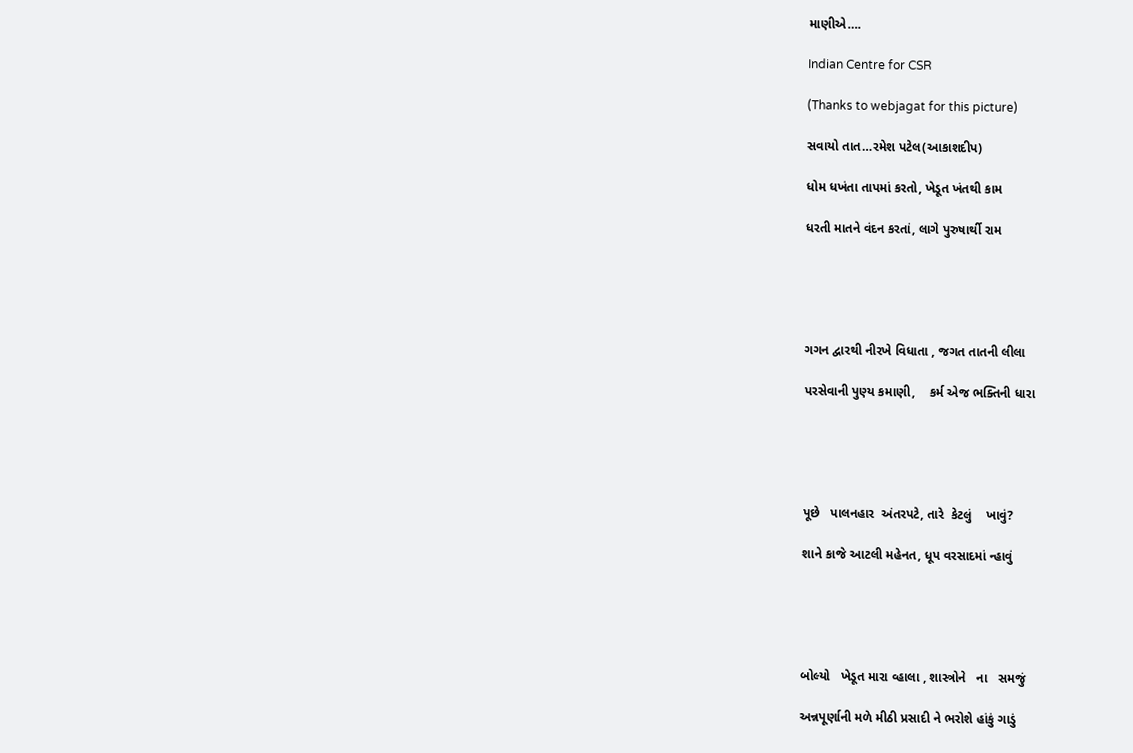માણીએ….

Indian Centre for CSR

(Thanks to webjagat for this picture)

સવાયો તાત…રમેશ પટેલ(આકાશદીપ)

ધોમ ધખંતા તાપમાં કરતો, ખેડૂત ખંતથી કામ

ધરતી માતને વંદન કરતાં, લાગે પુરુષાર્થી રામ





ગગન દ્વારથી નીરખે વિધાતા , જગત તાતની લીલા

પરસેવાની પુણ્ય કમાણી,    કર્મ એજ ભક્તિની ધારા





પૂછે   પાલનહાર  અંતરપટે, તારે  કેટલું    ખાવું?

શાને કાજે આટલી મહેનત, ધૂપ વરસાદમાં ન્હાવું





બોલ્યો   ખેડૂત મારા વ્હાલા , શાસ્ત્રોને   ના   સમજું

અન્નપૂર્ણાની મળે મીઠી પ્રસાદી ને ભરોશે હાંકું ગાડું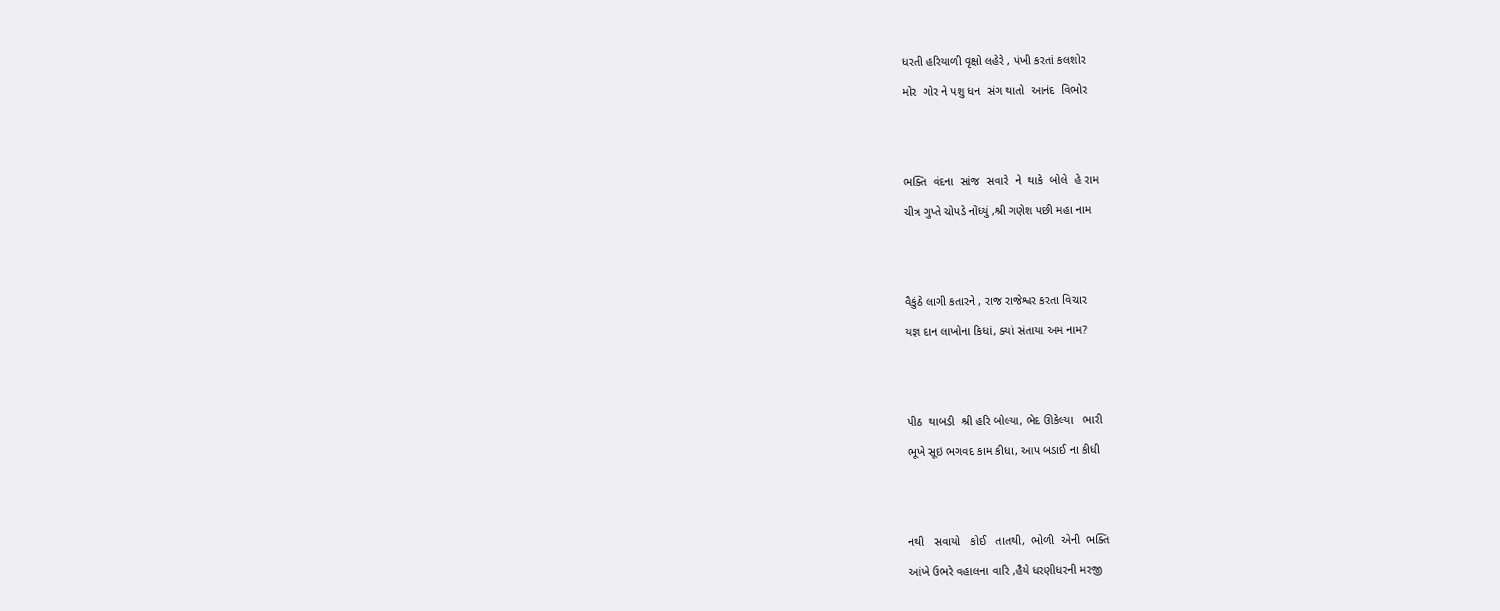ધરતી હરિયાળી વૃક્ષો લહેરે , પંખી કરતાં કલશોર

મોર  ગોર ને પશુ ધન  સંગ થાતો  આનંદ  વિભોર





ભક્તિ  વંદના  સાંજ  સવારે  ને  થાકે  બોલે  હે રામ

ચીત્ર ગુપ્તે ચોપડે નોંધ્યું ,શ્રી ગણેશ પછી મહા નામ





વૈકુંઠે લાગી કતારને , રાજ રાજેશ્વર કરતા વિચાર

યજ્ઞ દાન લાખોના કિધાં, ક્યાં સંતાયા અમ નામ?





પીઠ  થાબડી  શ્રી હરિ બોલ્યા, ભેદ ઊકેલ્યા   ભારી

ભૂખે સૂઇ ભગવદ કામ કીધા, આપ બડાઈ ના કીધી





નથી   સવાયો   કોઈ   તાતથી,  ભોળી  એની  ભક્તિ

આંખે ઉભરે વહાલના વારિ ,હૈયે ધરણીધરની મરજી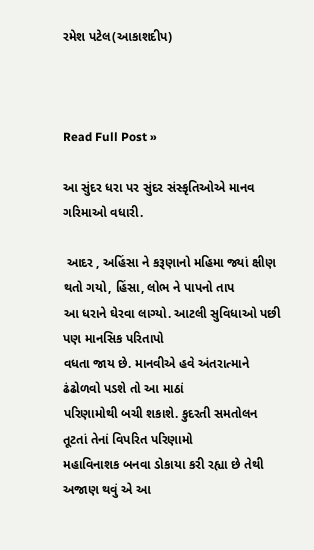રમેશ પટેલ(આકાશદીપ)



Read Full Post »

આ સુંદર ધરા પર સુંદર સંસ્કૃતિઓએ માનવ ગરિમાઓ વધારી.

 આદર , અહિંસા ને કરૂણાનો મહિમા જ્યાં ક્ષીણ થતો ગયો, હિંસા, લોભ ને પાપનો તાપ
આ ધરાને ઘેરવા લાગ્યો. આટલી સુવિધાઓ પછી પણ માનસિક પરિતાપો
વધતા જાય છે. માનવીએ હવે અંતરાત્માને ઢંઢોળવો પડશે તો આ માઠાં
પરિણામોથી બચી શકાશે. કુદરતી સમતોલન તૂટતાં તેનાં વિપરિત પરિણામો
મહાવિનાશક બનવા ડોકાયા કરી રહ્યા છે તેથી અજાણ થવું એ આ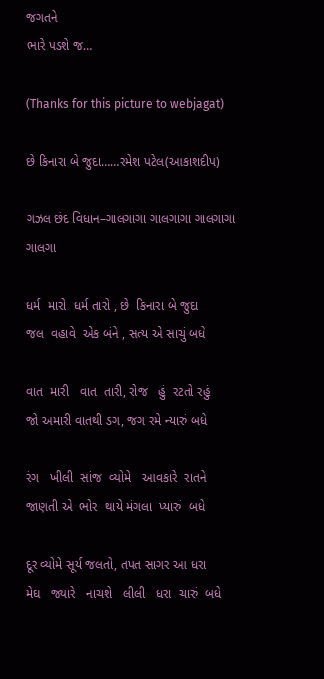જગતને
ભારે પડશે જ…

(Thanks for this picture to webjagat)

છે કિનારા બે જુદા……રમેશ પટેલ(આકાશદીપ)

ગઝલ છંદ વિધાન–ગાલગાગા ગાલગાગા ગાલગાગા ગાલગા

ધર્મ  મારો  ધર્મ તારો , છે  કિનારા બે જુદા
જલ  વહાવે  એક બંને , સત્ય એ સાચું બધે

વાત  મારી   વાત  તારી, રોજ   હું  રટતો રહું
જો અમારી વાતથી ડગ, જગ રમે ન્યારું બધે

રંગ   ખીલી  સાંજ  વ્યોમે   આવકારે  રાતને
જાણતી એ  ભોર  થાયે મંગલા  પ્યારું  બધે

દૂર વ્યોમે સૂર્ય જલતો, તપત સાગર આ ધરા
મેઘ   જ્યારે   નાચશે   લીલી   ધરા  ચારું  બધે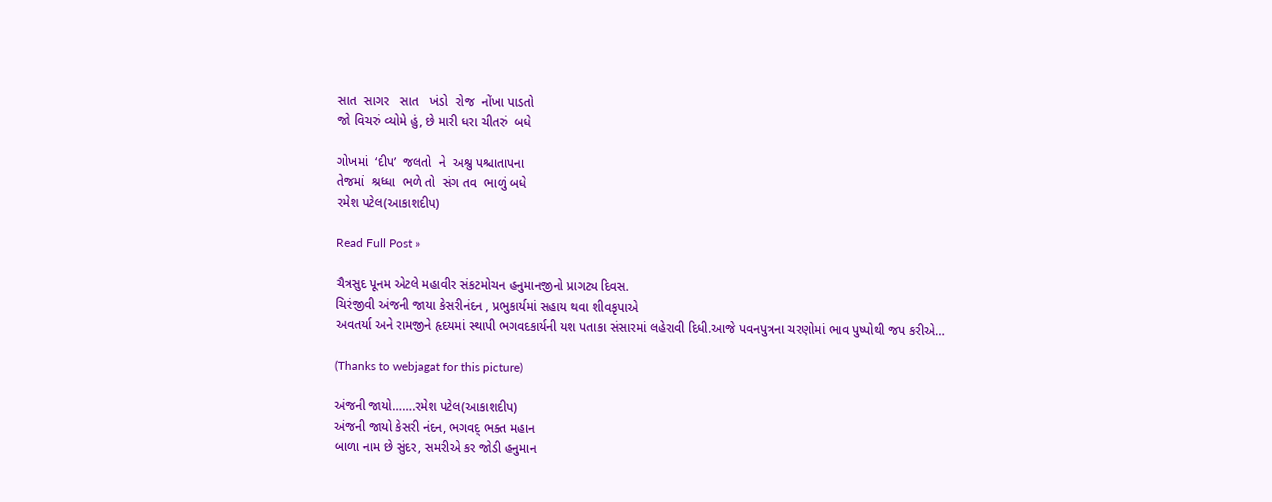સાત  સાગર   સાત   ખંડો  રોજ  નોંખા પાડતો
જો વિચરું વ્યોમે હું, છે મારી ધરા ચીતરું  બધે

ગોખમાં  ‘દીપ’  જલતો  ને  અશ્રુ પશ્ચાતાપના
તેજમાં  શ્રધ્ધા  ભળે તો  સંગ તવ  ભાળું બધે
રમેશ પટેલ(આકાશદીપ)

Read Full Post »

ચૈત્રસુદ પૂનમ એટલે મહાવીર સંકટમોચન હનુમાનજીનો પ્રાગટ્ય દિવસ.
ચિરંજીવી અંજની જાયા કેસરીનંદન , પ્રભુકાર્યમાં સહાય થવા શીવકૃપાએ
અવતર્યા અને રામજીને હૃદયમાં સ્થાપી ભગવદકાર્યની યશ પતાકા સંસારમાં લહેરાવી દિધી.આજે પવનપુત્રના ચરણોમાં ભાવ પુષ્પોથી જપ કરીએ…

(Thanks to webjagat for this picture)

અંજની જાયો…….રમેશ પટેલ(આકાશદીપ)
અંજની જાયો કેસરી નંદન, ભગવદ્ ભક્ત મહાન
બાળા નામ છે સુંદર, સમરીએ કર જોડી હનુમાન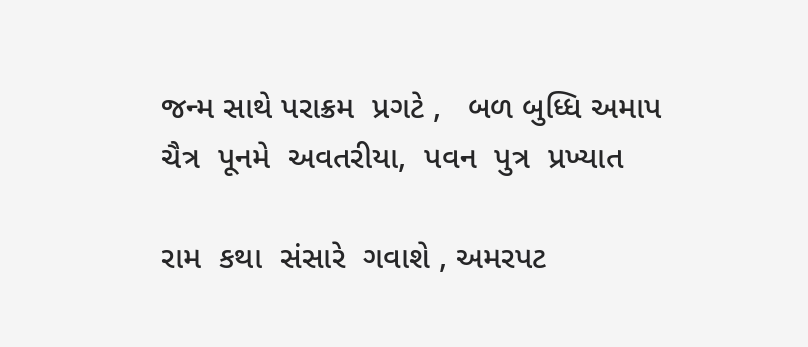જન્મ સાથે પરાક્રમ  પ્રગટે ,   બળ બુધ્ધિ અમાપ
ચૈત્ર  પૂનમે  અવતરીયા,  પવન  પુત્ર  પ્રખ્યાત

રામ  કથા  સંસારે  ગવાશે , અમરપટ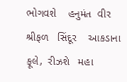ભોગવશે    હનુમંત  વીર
શ્રીફળ   સિંદૂર    આકડાના   ફૂલે,  રીઝશે   મહા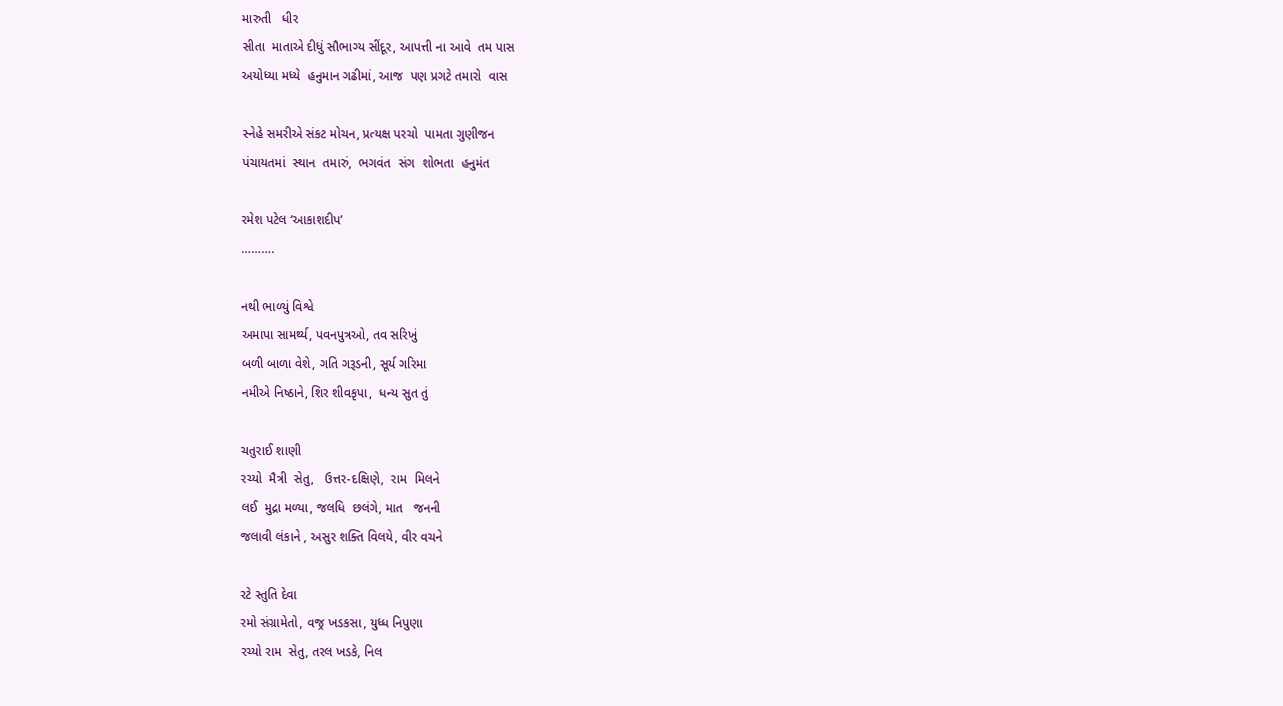મારુતી   ધીર
સીતા  માતાએ દીધું સૌભાગ્ય સીંદૂર, આપત્તી ના આવે  તમ પાસ
અયોધ્યા મધ્યે  હનુમાન ગઢીમાં, આજ  પણ પ્રગટે તમારો  વાસ

સ્નેહે સમરીએ સંકટ મોચન, પ્રત્યક્ષ પરચો  પામતા ગુણીજન
પંચાયતમાં  સ્થાન  તમારું,  ભગવંત  સંગ  શોભતા  હનુમંત

રમેશ પટેલ ‘આકાશદીપ’
……….

નથી ભાળ્યું વિશ્વે
અમાપા સામર્થ્ય, પવનપુત્રઓ, તવ સરિખું
બળી બાળા વેશે, ગતિ ગરૂડની, સૂર્ય ગરિમા
નમીએ નિષ્ઠાને, શિર શીવકૃપા,  ધન્ય સુત તું

ચતુરાઈ શાણી
રચ્યો  મૈત્રી  સેતુ,   ઉત્તર-દક્ષિણે,  રામ  મિલને
લઈ  મુદ્રા મળ્યા, જલધિ  છલંગે, માત   જનની
જલાવી લંકાને , અસુર શક્તિ વિલયે, વીર વચને

રટે સ્તુતિ દેવા
રમો સંગ્રામેતો, વજ્ર ખડકસા, યુધ્ધ નિપુણા
રચ્યો રામ  સેતુ, તરલ ખડકે, નિલ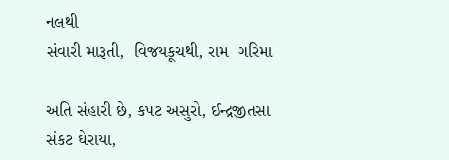નલથી
સંવારી મારૂતી,  વિજયકૂચથી, રામ  ગરિમા

અતિ સંહારી છે, કપટ અસુરો, ઈન્દ્રજીતસા
સંકટ ઘેરાયા,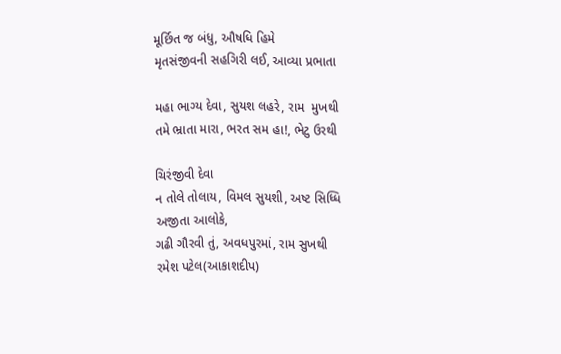મૂર્છિત જ બંધુ, ઔષધિ હિમે
મૃતસંજીવની સહગિરી લઈ, આવ્યા પ્રભાતા

મહા ભાગ્ય દેવા, સુયશ લહરે, રામ  મુખથી
તમે ભ્રાતા મારા, ભરત સમ હા!, ભેટુ ઉરથી

ચિરંજીવી દેવા
ન તોલે તોલાય, વિમલ સુયશી, અષ્ટ સિધ્ધિ
અજીતા આલોકે,
ગઢી ગૌરવી તું, અવધપુરમાં, રામ સુખથી
રમેશ પટેલ(આકાશદીપ)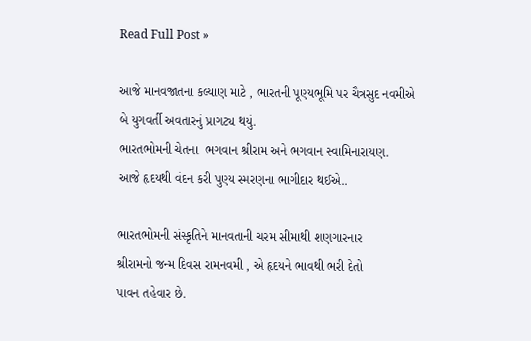Read Full Post »

આજે માનવજાતના કલ્યાણ માટે , ભારતની પૂણ્યભૂમિ પર ચૈત્રસુદ નવમીએ
બે યુગવર્તી અવતારનું પ્રાગટ્ય થયું.
ભારતભોમની ચેતના  ભગવાન શ્રીરામ અને ભગવાન સ્વામિનારાયણ.
આજે હૃદયથી વંદન કરી પુણ્ય સ્મરણના ભાગીદાર થઈએ..

ભારતભોમની સંસ્કૃતિને માનવતાની ચરમ સીમાથી શણગારનાર
શ્રીરામનો જન્મ દિવસ રામનવમી , એ હૃદયને ભાવથી ભરી દેતો
પાવન તહેવાર છે.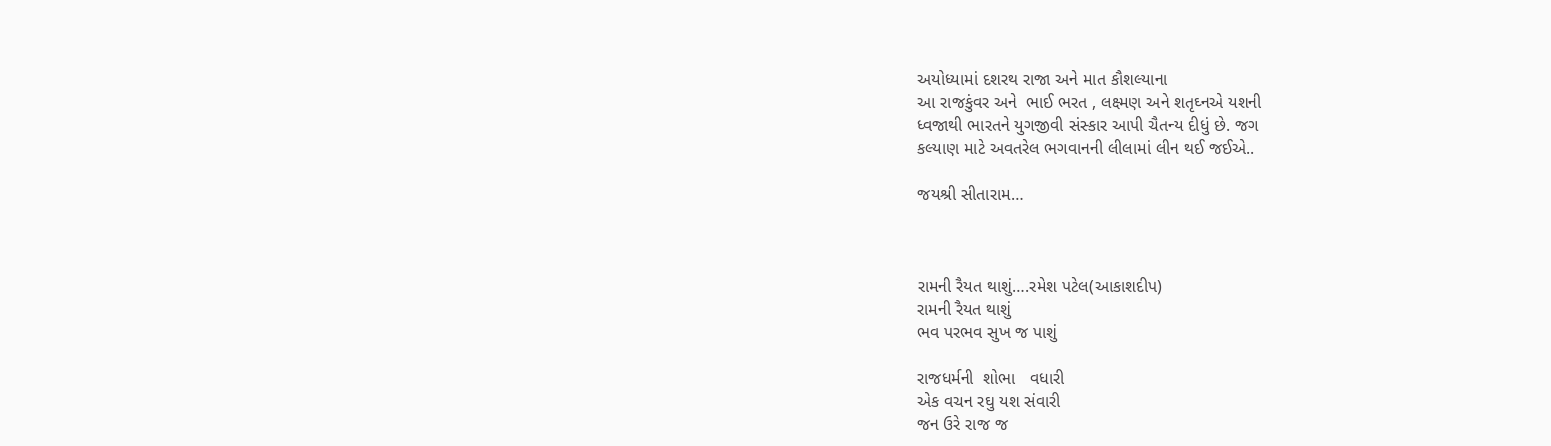અયોધ્યામાં દશરથ રાજા અને માત કૌશલ્યાના
આ રાજકુંવર અને  ભાઈ ભરત , લક્ષ્મણ અને શતૃઘ્નએ યશની
ધ્વજાથી ભારતને યુગજીવી સંસ્કાર આપી ચૈતન્ય દીધું છે. જગ
કલ્યાણ માટે અવતરેલ ભગવાનની લીલામાં લીન થઈ જઈએ..

જયશ્રી સીતારામ…



રામની રૈયત થાશું….રમેશ પટેલ(આકાશદીપ)
રામની રૈયત થાશું
ભવ પરભવ સુખ જ પાશું

રાજધર્મની  શોભા   વધારી
એક વચન રઘુ યશ સંવારી
જન ઉરે રાજ જ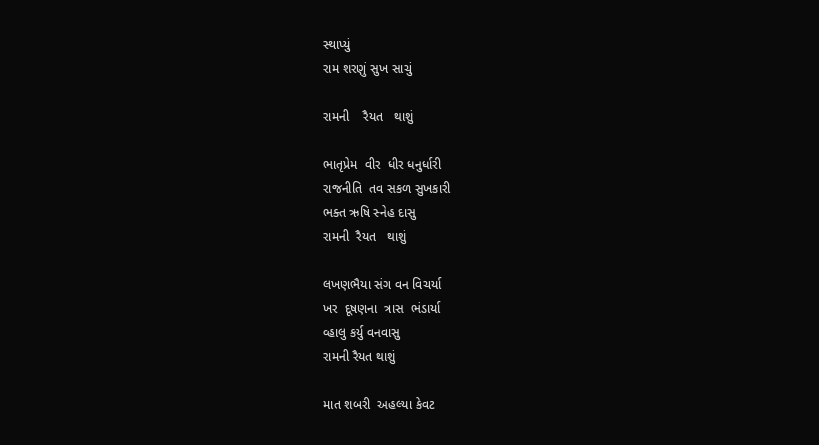સ્થાપ્યું
રામ શરણું સુખ સાચું

રામની    રૈયત   થાશું

ભાતૃપ્રેમ  વીર  ધીર ધનુર્ધારી
રાજનીતિ  તવ સકળ સુખકારી
ભક્ત ઋષિ સ્નેહ દાસુ
રામની  રૈયત   થાશું

લખણભૈયા સંગ વન વિચર્યા
ખર  દૂષણના  ત્રાસ  ભંડાર્યા
વ્હાલુ કર્યુ વનવાસુ
રામની રૈયત થાશું

માત શબરી  અહલ્યા કેવટ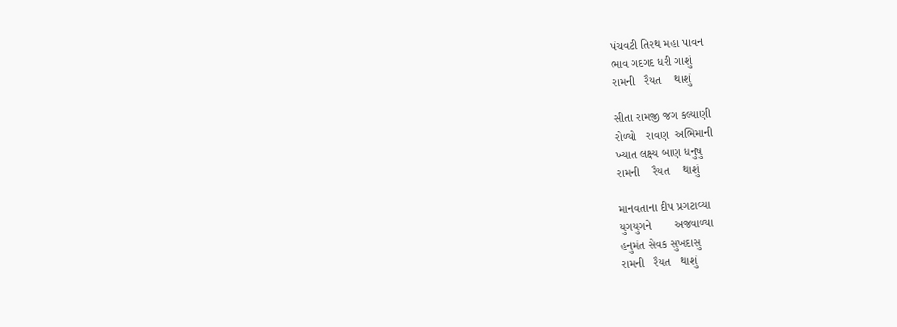પંચવટી તિરથ મહા પાવન
ભાવ ગદગદ ધરી ગાશું
રામની   રૈયત    થાશું

સીતા રામજી જગ કલ્યાણી
રોળ્યો   રાવણ  અભિમાની
ખ્યાત લક્ષ્ય બાણ ધનુષુ
રામની    રૈયત    થાશું

માનવતાના દીપ પ્રગટાવ્યા
યુગયુગને       અજવાળ્યા
હનુમંત સેવક સુખદાસુ
રામની   રૈયત   થાશું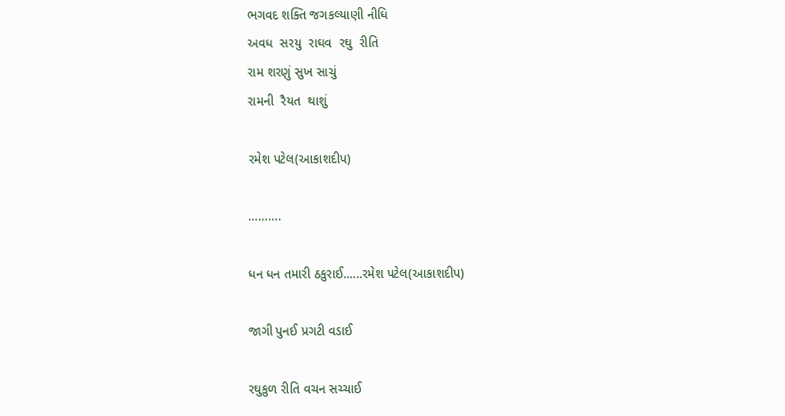ભગવદ શક્તિ જગકલ્યાણી નીધિ
અવધ  સરયુ  રાઘવ  રઘુ  રીતિ
રામ શરણું સુખ સાચું
રામની  રૈયત  થાશું

રમેશ પટેલ(આકાશદીપ)

……….

ધન ધન તમારી ઠકુરાઈ.…..રમેશ પટેલ(આકાશદીપ)

જાગી પુનઈ પ્રગટી વડાઈ

રઘુકુળ રીતિ વચન સચ્ચાઈ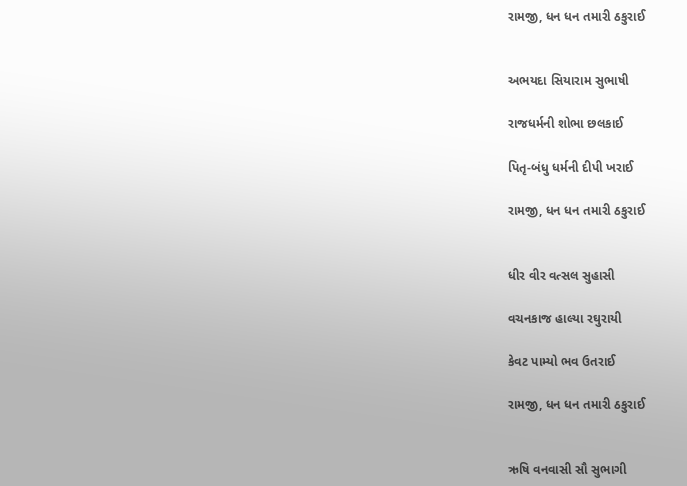રામજી, ધન ધન તમારી ઠકુરાઈ


અભયદા સિયારામ સુભાષી

રાજધર્મની શોભા છલકાઈ

પિતૃ-બંધુ ધર્મની દીપી ખરાઈ

રામજી, ધન ધન તમારી ઠકુરાઈ


ધીર વીર વત્સલ સુહાસી

વચનકાજ હાલ્યા રઘુરાયી

કેવટ પામ્યો ભવ ઉતરાઈ

રામજી, ધન ધન તમારી ઠકુરાઈ


ઋષિ વનવાસી સૌ સુભાગી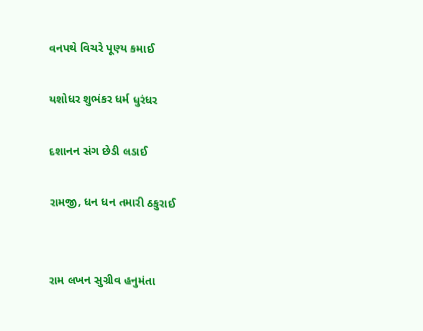વનપથે વિચરે પૂણ્ય કમાઈ

યશોધર શુભંકર ધર્મ ધુરંધર

દશાનન સંગ છેડી લડાઈ

રામજી, ધન ધન તમારી ઠકુરાઈ


રામ લખન સુગ્રીવ હનુમંતા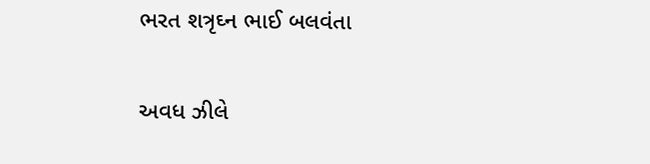ભરત શત્રૃઘ્ન ભાઈ બલવંતા

અવધ ઝીલે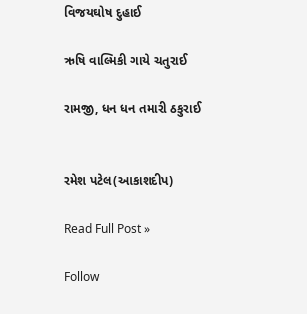વિજયઘોષ દુહાઈ

ઋષિ વાલ્મિકી ગાયે ચતુરાઈ

રામજી, ધન ધન તમારી ઠકુરાઈ


રમેશ પટેલ(આકાશદીપ)

Read Full Post »

Follow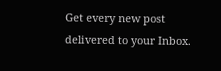Get every new post delivered to your Inbox.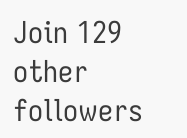Join 129 other followers